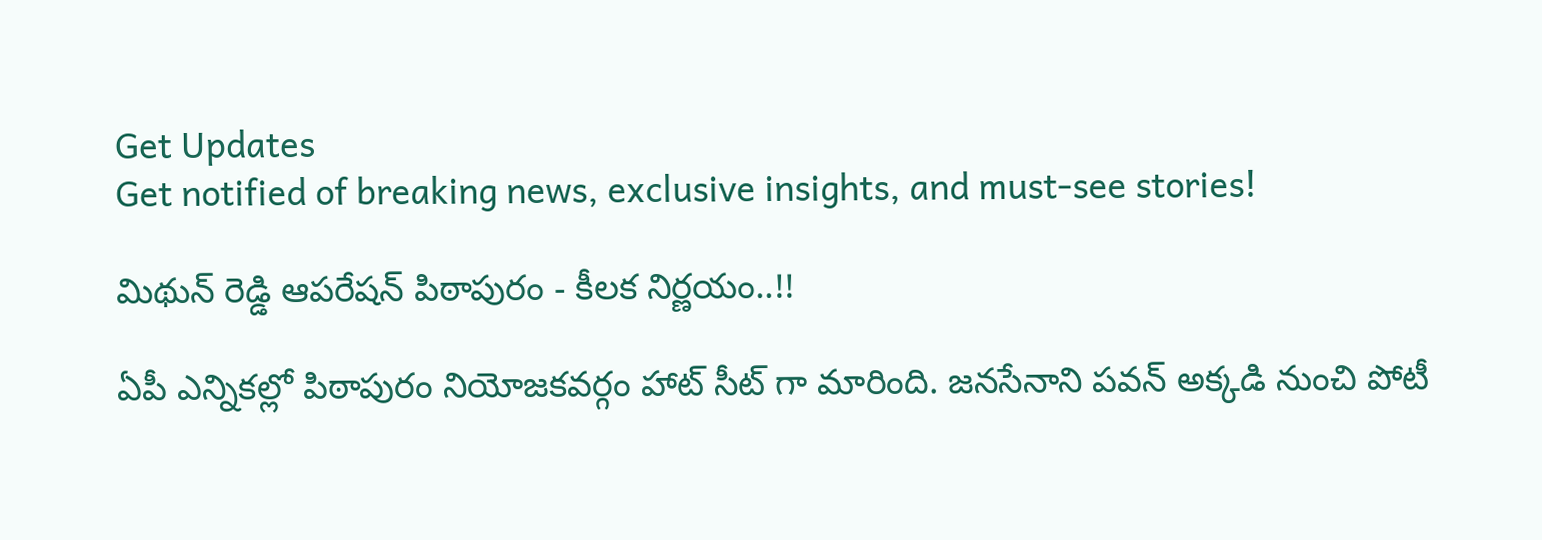Get Updates
Get notified of breaking news, exclusive insights, and must-see stories!

మిథున్ రెడ్డి ఆపరేషన్ పిఠాపురం - కీలక నిర్ణయం..!!

ఏపీ ఎన్నికల్లో పిఠాపురం నియోజకవర్గం హాట్ సీట్ గా మారింది. జనసేనాని పవన్ అక్కడి నుంచి పోటీ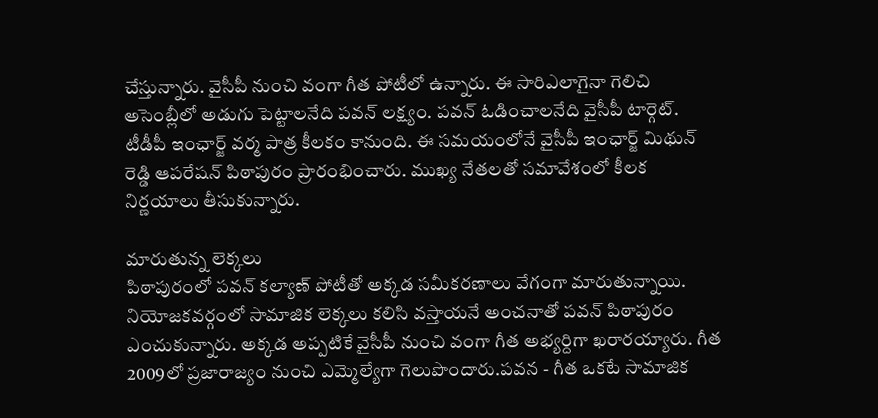చేస్తున్నారు. వైసీపీ నుంచి వంగా గీత పోటీలో ఉన్నారు. ఈ సారిఎలాగైనా గెలిచి అసెంబ్లీలో అడుగు పెట్టాలనేది పవన్ లక్ష్యం. పవన్ ఓడించాలనేది వైసీపీ టార్గెట్. టీడీపీ ఇంఛార్జ్ వర్మ పాత్ర కీలకం కానుంది. ఈ సమయంలోనే వైసీపీ ఇంఛార్జ్ మిథున్ రెడ్డి ఆపరేషన్ పిఠాపురం ప్రారంభించారు. ముఖ్య నేతలతో సమావేశంలో కీలక నిర్ణయాలు తీసుకున్నారు.

మారుతున్న లెక్కలు
పిఠాపురంలో పవన్ కల్యాణ్ పోటీతో అక్కడ సమీకరణాలు వేగంగా మారుతున్నాయి. నియోజకవర్గంలో సామాజిక లెక్కలు కలిసి వస్తాయనే అంచనాతో పవన్ పిఠాపురం ఎంచుకున్నారు. అక్కడ అప్పటికే వైసీపీ నుంచి వంగా గీత అభ్యర్దిగా ఖరారయ్యారు. గీత 2009లో ప్రజారాజ్యం నుంచి ఎమ్మెల్యేగా గెలుపొందారు.పవన - గీత ఒకటే సామాజిక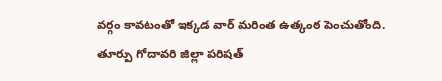వర్గం కావటంతో ఇక్కడ వార్ మరింత ఉత్కంఠ పెంచుతోంది. తూర్పు గోదావరి జిల్లా పరిషత్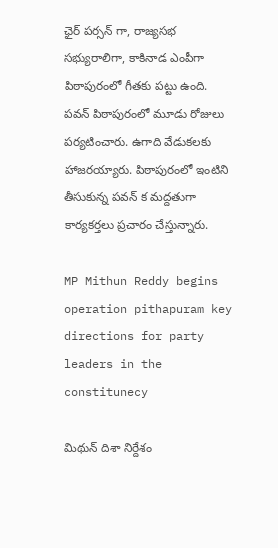ఛైర్ పర్సన్ గా, రాజ్యసభ సభ్యురాలిగా, కాకినాడ ఎంపీగా పిఠాపురంలో గీతకు పట్టు ఉంది. పవన్ పిఠాపురంలో మూడు రోజులు పర్యటించారు. ఉగాది వేడుకలకు హాజరయ్యారు. పిఠాపురంలో ఇంటిని తీసుకున్న పవన్ క మద్దతుగా కార్యకర్తలు ప్రచారం చేస్తున్నారు.

MP Mithun Reddy begins operation pithapuram key directions for party leaders in the constitunecy

మిథున్ దిశా నిర్దేశం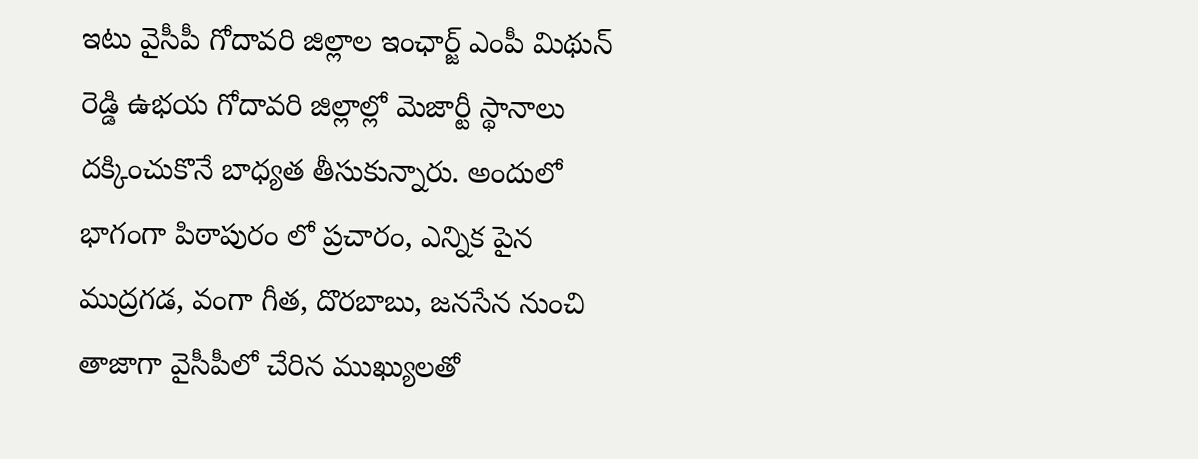ఇటు వైసీపీ గోదావరి జిల్లాల ఇంఛార్జ్ ఎంపీ మిథున్ రెడ్డి ఉభయ గోదావరి జిల్లాల్లో మెజార్టీ స్థానాలు దక్కించుకొనే బాధ్యత తీసుకున్నారు. అందులో భాగంగా పిఠాపురం లో ప్రచారం, ఎన్నిక పైన ముద్రగడ, వంగా గీత, దొరబాబు, జనసేన నుంచి తాజాగా వైసీపీలో చేరిన ముఖ్యులతో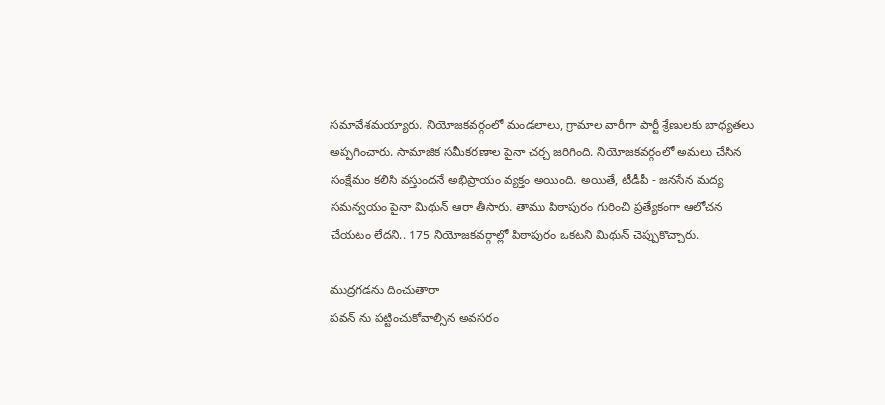సమావేశమయ్యారు. నియోజకవర్గంలో మండలాలు, గ్రామాల వారీగా పార్టీ శ్రేణులకు బాధ్యతలు అప్పగించారు. సామాజిక సమీకరణాల పైనా చర్చ జరిగింది. నియోజకవర్గంలో అమలు చేసిన సంక్షేమం కలిసి వస్తుందనే అభిప్రాయం వ్యక్తం అయింది. అయితే, టీడీపీ - జనసేన మద్య సమన్వయం పైనా మిథున్ ఆరా తీసారు. తాము పిఠాపురం గురించి ప్రత్యేకంగా ఆలోచన చేయటం లేదని.. 175 నియోజకవర్గాల్లో పిఠాపురం ఒకటని మిథున్ చెప్పుకొచ్చారు.

ముద్రగడను దించుతారా
పవన్ ను పట్టించుకోవాల్సిన అవసరం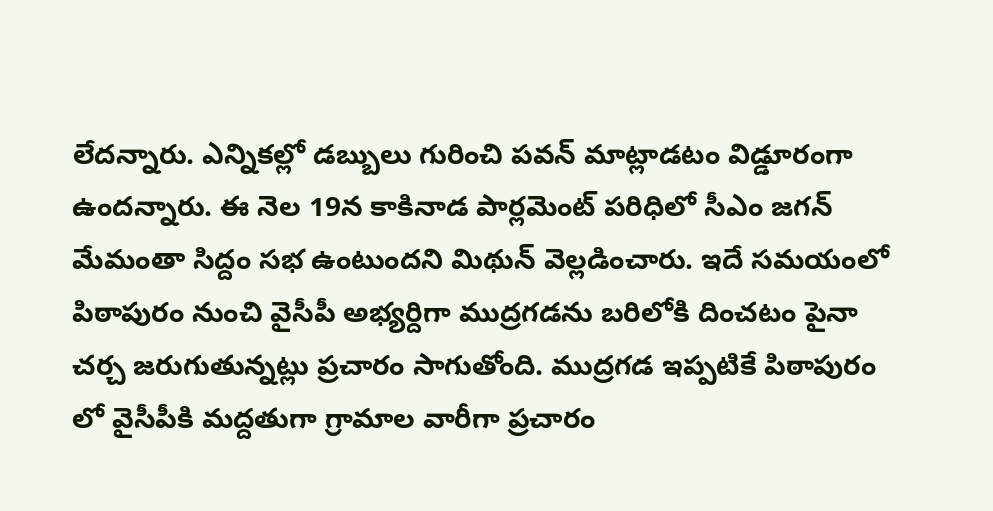లేదన్నారు. ఎన్నికల్లో డబ్బులు గురించి పవన్ మాట్లాడటం విడ్డూరంగా ఉందన్నారు. ఈ నెల 19న కాకినాడ పార్లమెంట్ పరిధిలో సీఎం జగన్ మేమంతా సిద్దం సభ ఉంటుందని మిథున్ వెల్లడించారు. ఇదే సమయంలో పిఠాపురం నుంచి వైసీపీ అభ్యర్దిగా ముద్రగడను బరిలోకి దించటం పైనా చర్చ జరుగుతున్నట్లు ప్రచారం సాగుతోంది. ముద్రగడ ఇప్పటికే పిఠాపురం లో వైసీపీకి మద్దతుగా గ్రామాల వారీగా ప్రచారం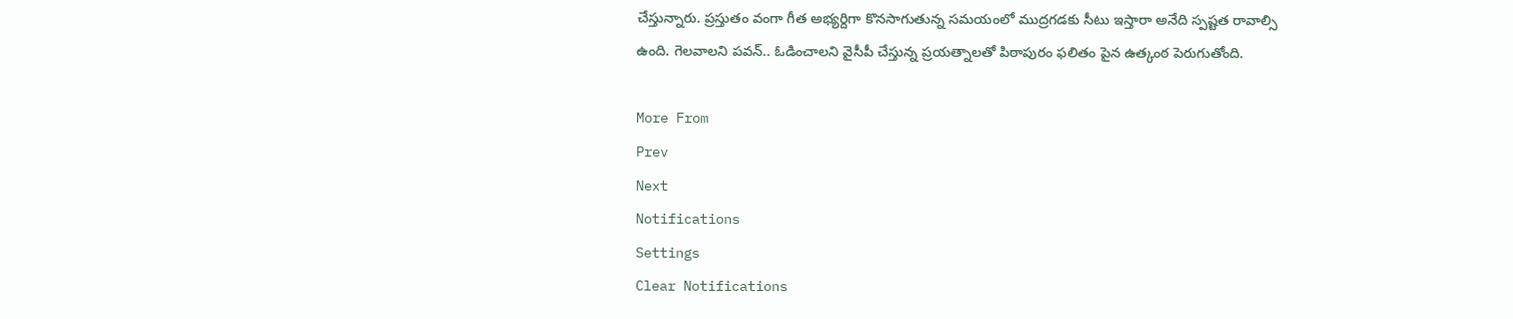చేస్తున్నారు. ప్రస్తుతం వంగా గీత అభ్యర్దిగా కొనసాగుతున్న సమయంలో ముద్రగడకు సీటు ఇస్తారా అనేది స్పష్టత రావాల్సి ఉంది. గెలవాలని పవన్.. ఓడించాలని వైసీపీ చేస్తున్న ప్రయత్నాలతో పిఠాపురం ఫలితం పైన ఉత్కంఠ పెరుగుతోంది.

More From
Prev
Next
Notifications
Settings
Clear Notifications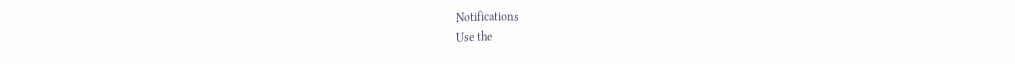Notifications
Use the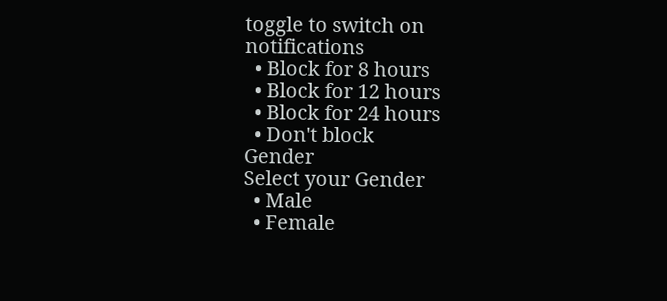toggle to switch on notifications
  • Block for 8 hours
  • Block for 12 hours
  • Block for 24 hours
  • Don't block
Gender
Select your Gender
  • Male
  • Female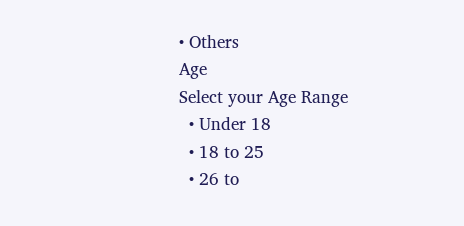• Others
Age
Select your Age Range
  • Under 18
  • 18 to 25
  • 26 to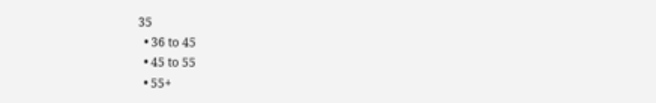35
  • 36 to 45
  • 45 to 55
  • 55+